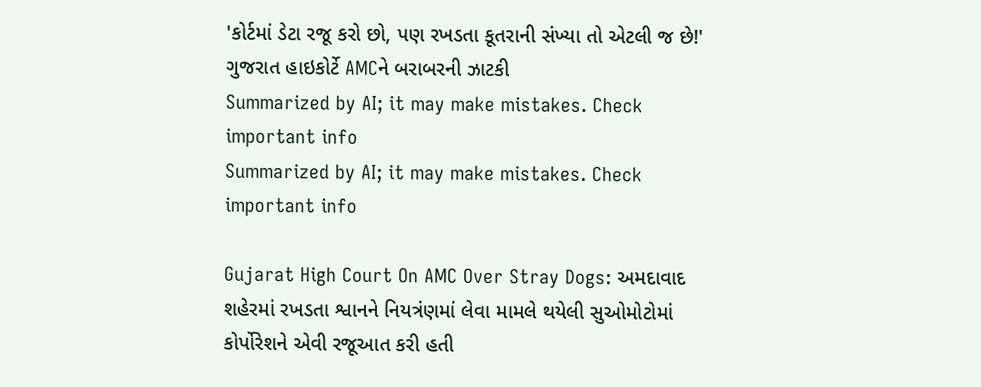'કોર્ટમાં ડેટા રજૂ કરો છો, પણ રખડતા કૂતરાની સંખ્યા તો એટલી જ છે!' ગુજરાત હાઇકોર્ટે AMCને બરાબરની ઝાટકી
Summarized by AI; it may make mistakes. Check important info
Summarized by AI; it may make mistakes. Check important info

Gujarat High Court On AMC Over Stray Dogs: અમદાવાદ શહેરમાં રખડતા શ્વાનને નિયત્રંણમાં લેવા મામલે થયેલી સુઓમોટોમાં કોર્પોરેશને એવી રજૂઆત કરી હતી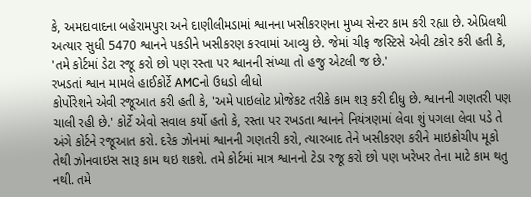કે, અમદાવાદના બહેરામપુરા અને દાણીલીમડામાં શ્વાનના ખસીકરણના મુખ્ય સેન્ટર કામ કરી રહ્યા છે. એપ્રિલથી અત્યાર સુધી 5470 શ્વાનને પકડીને ખસીકરણ કરવામાં આવ્યુ છે. જેમાં ચીફ જસ્ટિસે એવી ટકોર કરી હતી કે, 'તમે કોર્ટમાં ડેટા રજૂ કરો છો પણ રસ્તા પર શ્વાનની સંખ્યા તો હજુ એટલી જ છે.'
રખડતાં શ્વાન મામલે હાઈકોર્ટે AMCનો ઉધડો લીધો
કોર્પોરેશને એવી રજૂઆત કરી હતી કે, 'અમે પાઇલોટ પ્રોજેકટ તરીકે કામ શરૂ કરી દીધુ છે. શ્વાનની ગણતરી પણ ચાલી રહી છે.' કોર્ટે એવો સવાલ કર્યો હતો કે, રસ્તા પર રખડતા શ્વાનને નિયંત્રણમાં લેવા શું પગલા લેવા પડે તે અંગે કોર્ટને રજૂઆત કરો. દરેક ઝોનમાં શ્વાનની ગણતરી કરો, ત્યારબાદ તેને ખસીકરણ કરીને માઇક્રોચીપ મૂકો તેથી ઝોનવાઇસ સારૂ કામ થઇ શકશે. તમે કોર્ટમાં માત્ર શ્વાનનો ટેડા રજૂ કરો છો પણ ખરેખર તેના માટે કામ થતુ નથી. તમે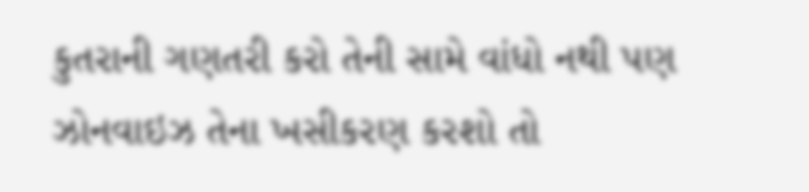કુતરાની ગણતરી કરો તેની સામે વાંધો નથી પણ ઝોનવાઇઝ તેના ખસીકરણ કરશો તો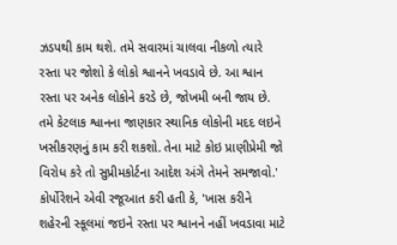ઝડપથી કામ થશે. તમે સવારમાં ચાલવા નીકળો ત્યારે રસ્તા પર જોશો કે લોકો શ્વાનને ખવડાવે છે. આ શ્વાન રસ્તા પર અનેક લોકોને કરડે છે, જોખમી બની જાય છે. તમે કેટલાક શ્વાનના જાણકાર સ્થાનિક લોકોની મદદ લઇને ખસીકરણનું કામ કરી શકશો. તેના માટે કોઇ પ્રાણીપ્રેમી જો વિરોધ કરે તો સુપ્રીમકોર્ટના આદેશ અંગે તેમને સમજાવો.'
કોર્પોરેશને એવી રજૂઆત કરી હતી કે, 'ખાસ કરીને શહેરની સ્કૂલમાં જઇને રસ્તા પર શ્વાનને નહીં ખવડાવા માટે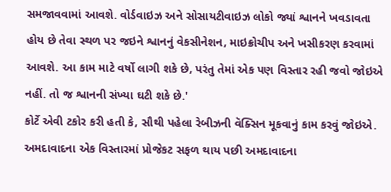સમજાવવામાં આવશે. વોર્ડવાઇઝ અને સોસાયટીવાઇઝ લોકો જ્યાં શ્વાનને ખવડાવતા હોય છે તેવા સ્થળ પર જઇને શ્વાનનું વેકસીનેશન, માઇક્રોચીપ અને ખસીકરણ કરવામાં આવશે. આ કામ માટે વર્ષો લાગી શકે છે, પરંતુ તેમાં એક પણ વિસ્તાર રહી જવો જોઇએ નહીં. તો જ શ્વાનની સંખ્યા ઘટી શકે છે.'
કોર્ટે એવી ટકોર કરી હતી કે, સૌથી પહેલા રેબીઝની વૅક્સિન મૂકવાનું કામ કરવું જોઇએ. અમદાવાદના એક વિસ્તારમાં પ્રોજેકટ સફળ થાય પછી અમદાવાદના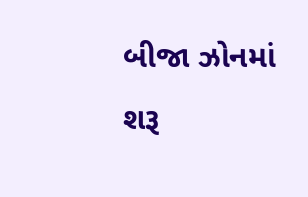બીજા ઝોનમાં શરૂ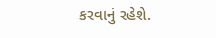કરવાનું રહેશે.